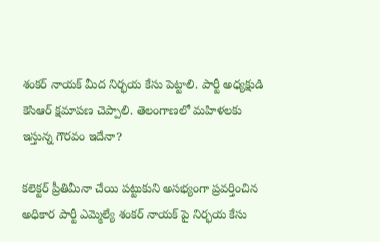శంకర్ నాయక్ మీద నిర్భయ కేసు పెట్టాలి. పార్టీ అధ్యక్షుడి కెసిఆర్ క్షమాపణ చెప్పాలి. తెలంగాణలో మహిళలకు ఇస్తున్న గౌరవం ఇదేనా?

కలెక్టర్ ప్రీతిమీనా చేయి పట్టుకుని అసభ్యంగా ప్రవర్తించిన అధికార పార్టీ ఎమ్మెల్యే శంకర్ నాయక్ పై నిర్భయ కేసు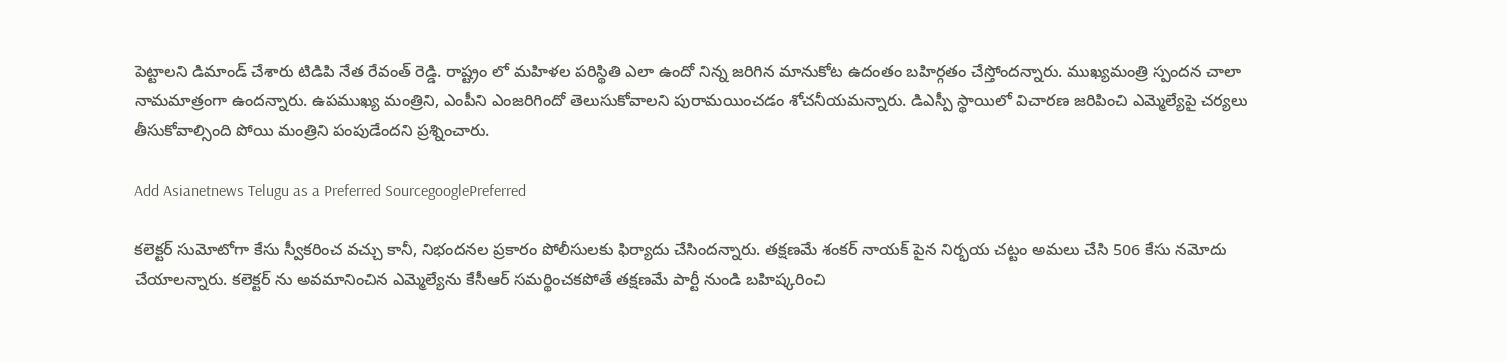పెట్టాలని డిమాండ్ చేశారు టిడిపి నేత రేవంత్ రెడ్డి. రాష్ట్రం లో మహిళల పరిస్థితి ఎలా ఉందో నిన్న జరిగిన మానుకోట ఉదంతం బహిర్గతం చేస్తోందన్నారు. ముఖ్యమంత్రి స్పందన చాలా నామమాత్రంగా ఉందన్నారు. ఉపముఖ్య మంత్రిని, ఎంపీని ఎంజరిగిందో తెలుసుకోవాలని పురామయించడం శోచనీయమన్నారు. డిఎస్పీ స్థాయిలో విచారణ జరిపించి ఎమ్మెల్యేపై చర్యలు తీసుకోవాల్సింది పోయి మంత్రిని పంపుడేందని ప్రశ్నించారు.

Add Asianetnews Telugu as a Preferred SourcegooglePreferred

కలెక్టర్ సుమోటోగా కేసు స్వీకరించ వచ్చు కానీ, నిభందనల ప్రకారం పోలీసులకు ఫిర్యాదు చేసిందన్నారు. తక్షణమే శంకర్ నాయక్ పైన నిర్భయ చట్టం అమలు చేసి 506 కేసు నమోదు చేయాలన్నారు. కలెక్టర్ ను అవమానించిన ఎమ్మెల్యేను కేసీఆర్ సమర్థించకపోతే తక్షణమే పార్టీ నుండి బహిష్కరించి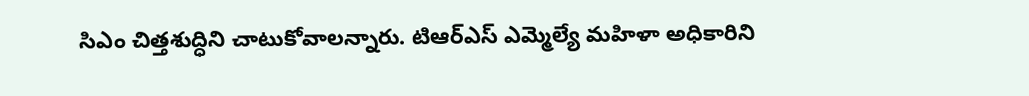సిఎం చిత్తశుద్ధిని చాటుకోవాలన్నారు. టిఆర్ఎస్ ఎమ్మెల్యే మహిళా అధికారిని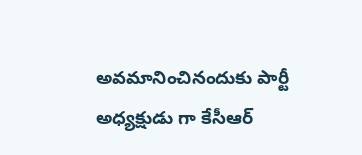అవమానించినందుకు పార్టీ అధ్యక్షుడు గా కేసీఆర్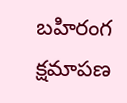బహిరంగ క్షమాపణ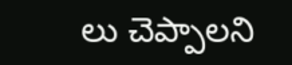లు చెప్పాలని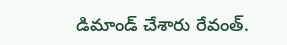డిమాండ్ చేశారు రేవంత్.